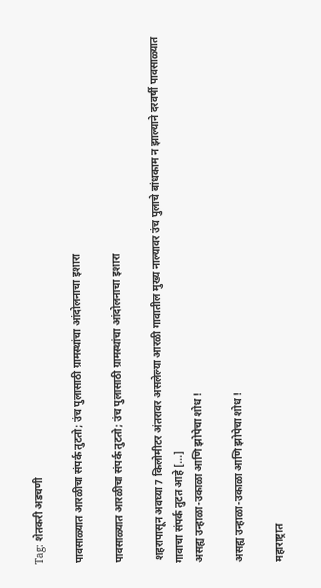Tag: शेतकरी अडचणी

पावसाळ्यात आरळीचा संपर्क तुटतो; उंच पुलासाठी ग्रामस्थांचा आंदोलनाचा इशारा

पावसाळ्यात आरळीचा संपर्क तुटतो; उंच पुलासाठी ग्रामस्थांचा आंदोलनाचा इशारा

 शहरापासून अवघ्या 7 किलोमीटर अंतरावर असलेल्या आरळी गावातील मुख्य नाल्यावर उंच पुलाचे बांधकाम न झाल्याने दरवर्षी पावसाळ्यात गावाचा संपर्क तुटत आहे [...]
असह्य उन्हाळा-उकाळा आणि झोपेचा शोध !

असह्य उन्हाळा-उकाळा आणि झोपेचा शोध !

महाराष्ट्रात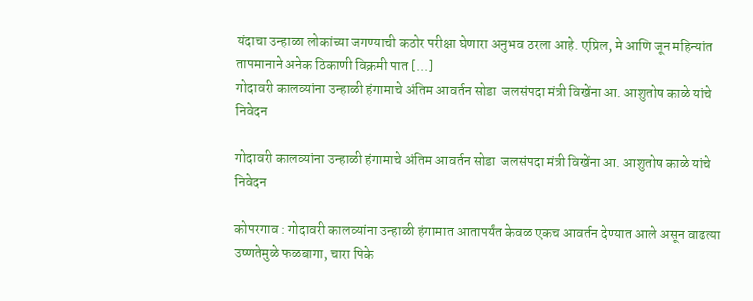यंदाचा उन्हाळा लोकांच्या जगण्याची कठोर परीक्षा घेणारा अनुभव ठरला आहे. एप्रिल, मे आणि जून महिन्यांत तापमानाने अनेक ठिकाणी विक्रमी पात [...]
गोदावरी कालव्यांना उन्हाळी हंगामाचे अंतिम आवर्तन सोडा  जलसंपदा मंत्री विखेंना आ. आशुतोष काळे यांचे निवेदन

गोदावरी कालव्यांना उन्हाळी हंगामाचे अंतिम आवर्तन सोडा  जलसंपदा मंत्री विखेंना आ. आशुतोष काळे यांचे निवेदन

कोपरगाव : गोदावरी कालव्यांना उन्हाळी हंगामात आतापर्यंत केवळ एकच आवर्तन देण्यात आले असून वाढत्या उष्णतेमुळे फळबागा, चारा पिके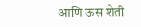आणि ऊस शेती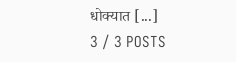धोक्यात [...]
3 / 3 POSTS